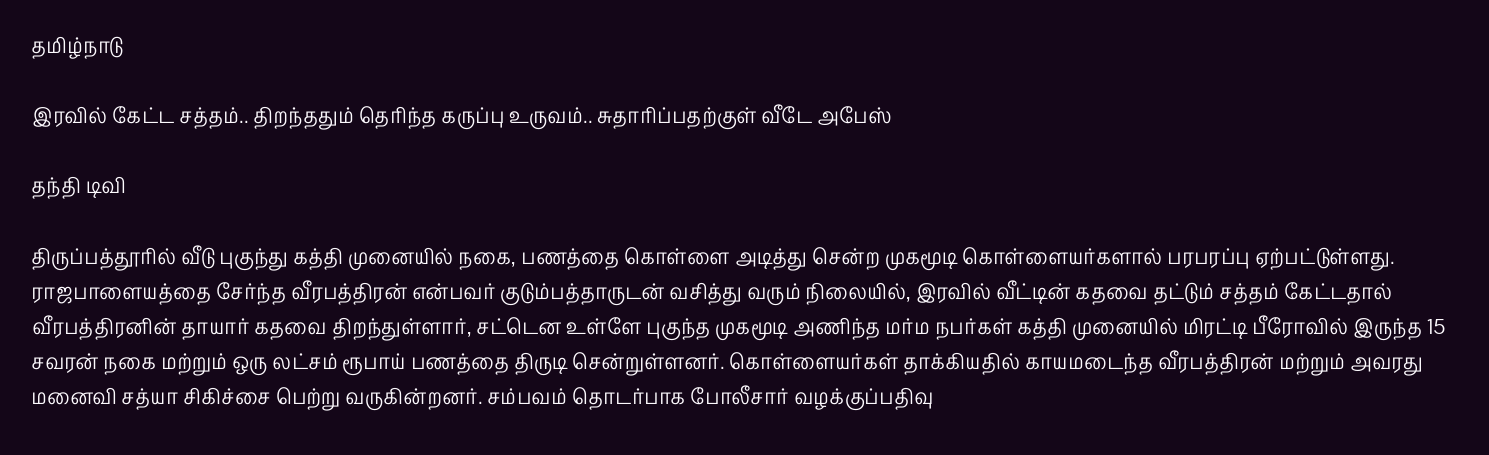தமிழ்நாடு

இரவில் கேட்ட சத்தம்.. திறந்ததும் தெரிந்த கருப்பு உருவம்.. சுதாரிப்பதற்குள் வீடே அபேஸ்

தந்தி டிவி

திருப்பத்தூரில் வீடு புகுந்து கத்தி முனையில் நகை, பணத்தை கொள்ளை அடித்து சென்ற முகமூடி கொள்ளையர்களால் பரபரப்பு ஏற்பட்டுள்ளது. ராஜபாளையத்தை சேர்ந்த வீரபத்திரன் என்பவர் குடும்பத்தாருடன் வசித்து வரும் நிலையில், இரவில் வீட்டின் கதவை தட்டும் சத்தம் கேட்டதால் வீரபத்திரனின் தாயார் கதவை திறந்துள்ளார், சட்டென உள்ளே புகுந்த முகமூடி அணிந்த மர்ம நபர்கள் கத்தி முனையில் மிரட்டி பீரோவில் இருந்த 15 சவரன் நகை மற்றும் ஒரு லட்சம் ரூபாய் பணத்தை திருடி சென்றுள்ளனர். கொள்ளையர்கள் தாக்கியதில் காயமடைந்த வீரபத்திரன் மற்றும் அவரது மனைவி சத்யா சிகிச்சை பெற்று வருகின்றனர். சம்பவம் தொடர்பாக போலீசார் வழக்குப்பதிவு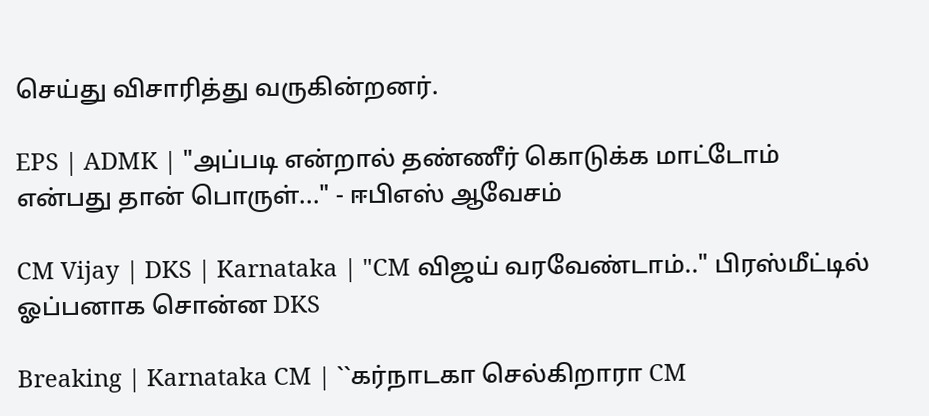செய்து விசாரித்து வருகின்றனர்.

EPS | ADMK | "அப்படி என்றால் தண்ணீர் கொடுக்க மாட்டோம் என்பது தான் பொருள்..." - ஈபிஎஸ் ஆவேசம்

CM Vijay | DKS | Karnataka | "CM விஜய் வரவேண்டாம்.." பிரஸ்மீட்டில் ஓப்பனாக சொன்ன DKS

Breaking | Karnataka CM | ``கர்நாடகா செல்கிறாரா CM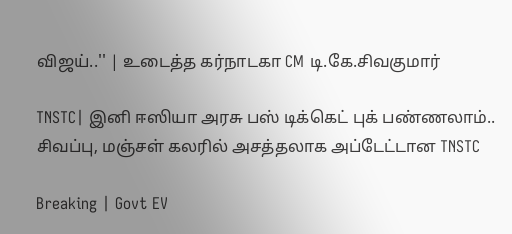விஜய்..'' | உடைத்த கர்நாடகா CM டி.கே.சிவகுமார்

TNSTC| இனி ஈஸியா அரசு பஸ் டிக்கெட் புக் பண்ணலாம்.. சிவப்பு, மஞ்சள் கலரில் அசத்தலாக அப்டேட்டான TNSTC

Breaking | Govt EV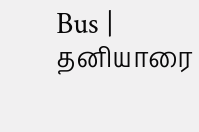Bus | தனியாரை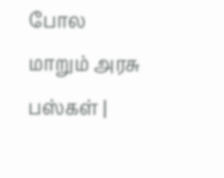போல மாறும் அரசு பஸ்கள் |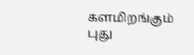களமிறங்கும் புது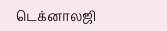டெக்னாலஜி